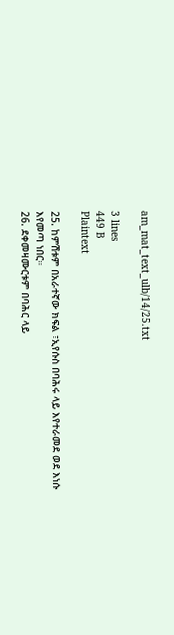am_mat_text_ulb/14/25.txt

3 lines
449 B
Plaintext

25. ከምሽቱም በአራተኛው ክፍል ፣ኢየሱስ በባሕሩ ላይ እየተራመደ ወደ እነሱ እየመጣ ነበር።
26. ደቀመዛሙርቱም በባሕር ላይ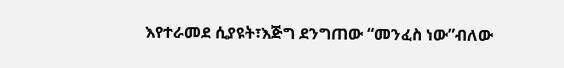እየተራመደ ሲያዩት፣እጅግ ደንግጠው “መንፈስ ነው”ብለው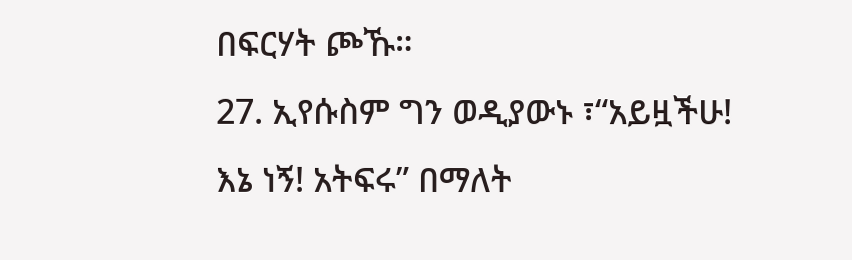በፍርሃት ጮኹ።
27. ኢየሱስም ግን ወዲያውኑ ፣“አይዟችሁ! እኔ ነኝ! አትፍሩ” በማለት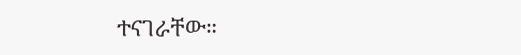ተናገራቸው።